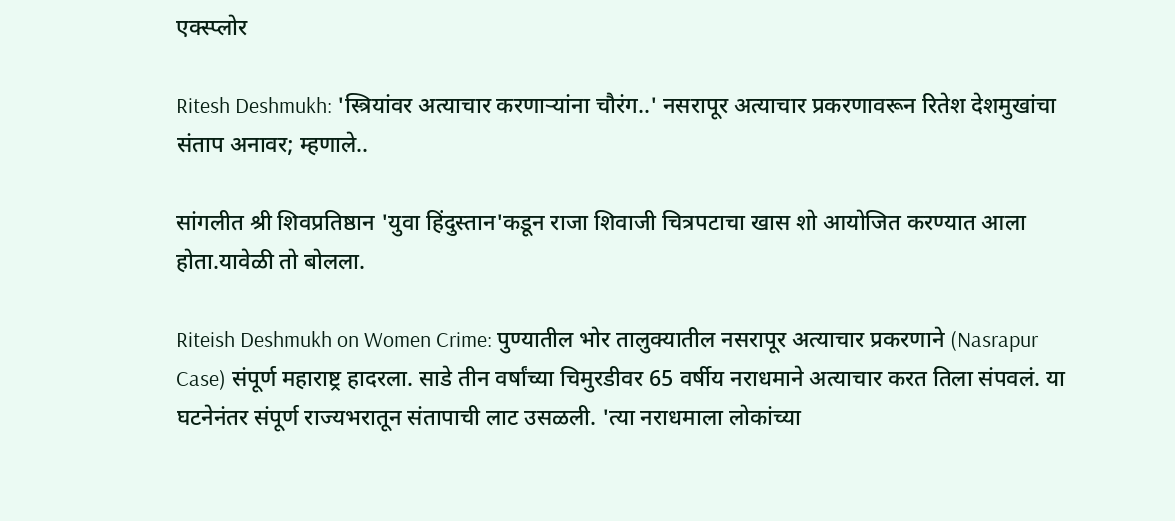एक्स्प्लोर

Ritesh Deshmukh: 'स्त्रियांवर अत्याचार करणाऱ्यांना चौरंग..' नसरापूर अत्याचार प्रकरणावरून रितेश देशमुखांचा संताप अनावर; म्हणाले..

सांगलीत श्री शिवप्रतिष्ठान 'युवा हिंदुस्तान'कडून राजा शिवाजी चित्रपटाचा खास शो आयोजित करण्यात आला होता.यावेळी तो बोलला.

Riteish Deshmukh on Women Crime: पुण्यातील भोर तालुक्यातील नसरापूर अत्याचार प्रकरणाने (Nasrapur Case) संपूर्ण महाराष्ट्र हादरला. साडे तीन वर्षांच्या चिमुरडीवर 65 वर्षीय नराधमाने अत्याचार करत तिला संपवलं. या घटनेनंतर संपूर्ण राज्यभरातून संतापाची लाट उसळली. 'त्या नराधमाला लोकांच्या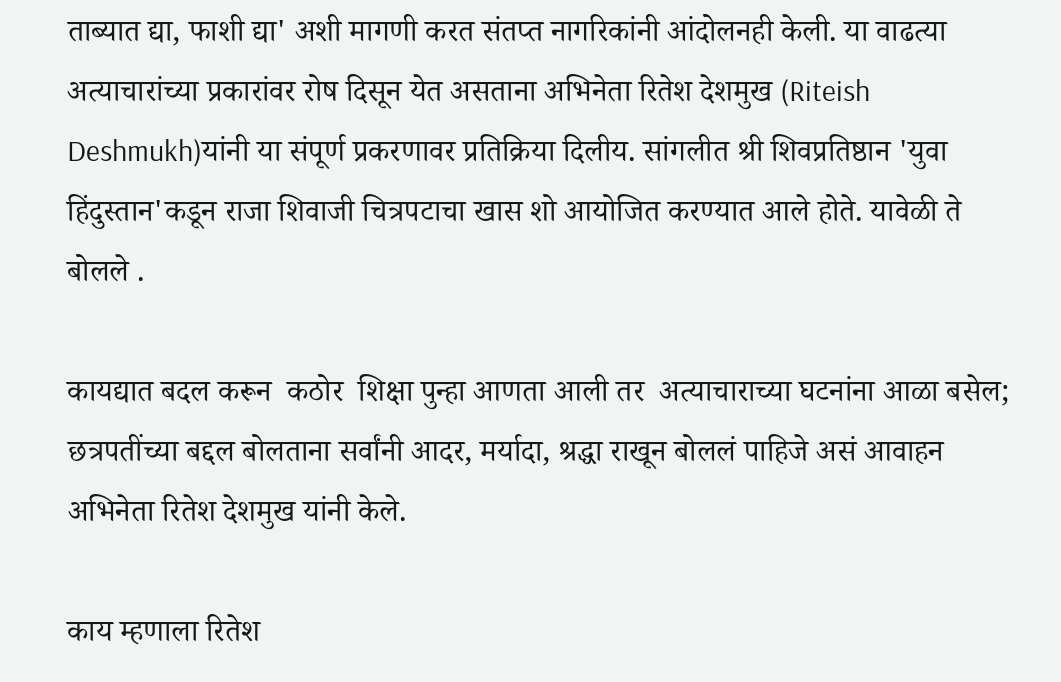ताब्यात द्या, फाशी द्या' अशी मागणी करत संतप्त नागरिकांनी आंदोलनही केली. या वाढत्या अत्याचारांच्या प्रकारांवर रोष दिसून येत असताना अभिनेता रितेश देशमुख (Riteish Deshmukh)यांनी या संपूर्ण प्रकरणावर प्रतिक्रिया दिलीय. सांगलीत श्री शिवप्रतिष्ठान 'युवा हिंदुस्तान'कडून राजा शिवाजी चित्रपटाचा खास शो आयोजित करण्यात आले होते. यावेळी ते बोलले .

कायद्यात बदल करून  कठोर  शिक्षा पुन्हा आणता आली तर  अत्याचाराच्या घटनांना आळा बसेल; छत्रपतींच्या बद्दल बोलताना सर्वांनी आदर, मर्यादा, श्रद्धा राखून बोललं पाहिजे असं आवाहन अभिनेता रितेश देशमुख यांनी केले.

काय म्हणाला रितेश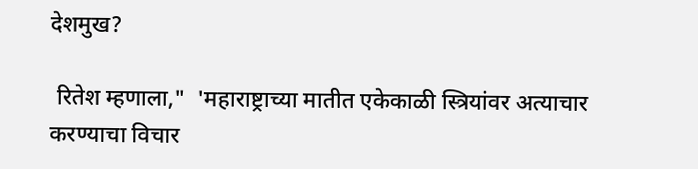देशमुख?

 रितेश म्हणाला,"  'महाराष्ट्राच्या मातीत एकेकाळी स्त्रियांवर अत्याचार करण्याचा विचार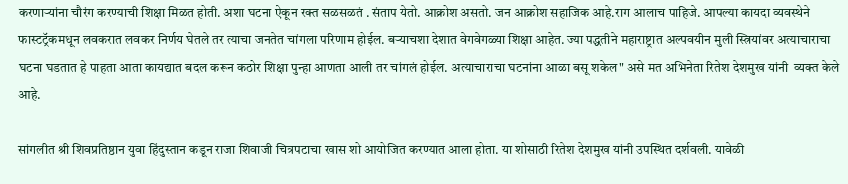करणाऱ्यांना चौरंग करण्याची शिक्षा मिळत होती. अशा घटना ऐकून रक्त सळसळतं . संताप येतो. आक्रोश असतो. जन आक्रोश सहाजिक आहे.राग आलाच पाहिजे. आपल्या कायदा व्यवस्थेने फास्टट्रॅकमधून लवकरात लवकर निर्णय घेतले तर त्याचा जनतेत चांगला परिणाम होईल. बऱ्याचशा देशात वेगवेगळ्या शिक्षा आहेत. ज्या पद्धतीने महाराष्ट्रात अल्पवयीन मुली स्त्रियांवर अत्याचाराचा घटना घडतात हे पाहता आता कायद्यात बदल करून कठोर शिक्षा पुन्हा आणता आली तर चांगलं होईल. अत्याचाराचा घटनांना आळा बसू शकेल" असे मत अभिनेता रितेश देशमुख यांनी  व्यक्त केले आहे.

सांगलीत श्री शिवप्रतिष्ठान युवा हिंदुस्तान कडून राजा शिवाजी चित्रपटाचा खास शो आयोजित करण्यात आला होता. या शोसाठी रितेश देशमुख यांनी उपस्थित दर्शवली. यावेळी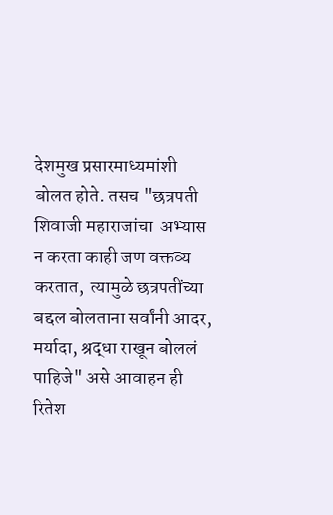देशमुख प्रसारमाध्यमांशी बोलत होते. तसच "छत्रपती शिवाजी महाराजांचा  अभ्यास न करता काही जण वक्तव्य करतात,  त्यामुळे छत्रपतींच्या बद्दल बोलताना सर्वांनी आदर, मर्यादा, श्रद्धा राखून बोललं पाहिजे" असे आवाहन ही रितेश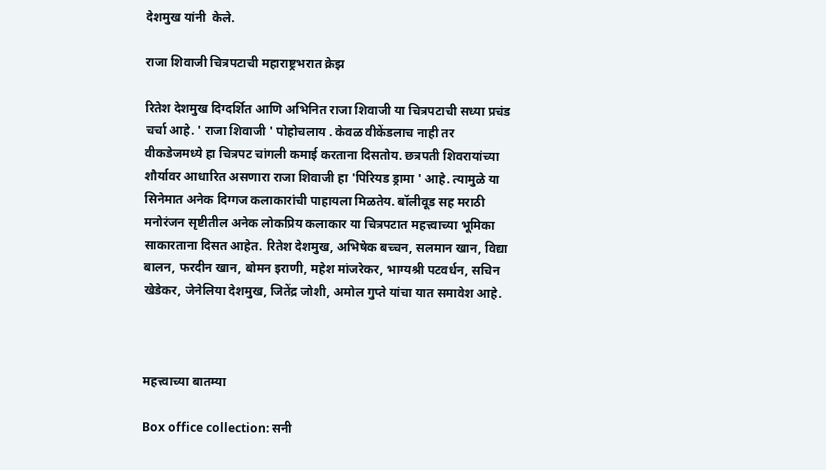देशमुख यांनी  केले.

राजा शिवाजी चित्रपटाची महाराष्ट्रभरात क्रेझ

रितेश देशमुख दिग्दर्शित आणि अभिनित राजा शिवाजी या चित्रपटाची सध्या प्रचंड चर्चा आहे. ' राजा शिवाजी ' पोहोचलाय . केवळ वीकेंडलाच नाही तर वीकडेजमध्ये हा चित्रपट चांगली कमाई करताना दिसतोय. छत्रपती शिवरायांच्या शौर्यावर आधारित असणारा राजा शिवाजी हा 'पिरियड ड्रामा ' आहे. त्यामुळे या सिनेमात अनेक दिग्गज कलाकारांची पाहायला मिळतेय. बॉलीवूड सह मराठी मनोरंजन सृष्टीतील अनेक लोकप्रिय कलाकार या चित्रपटात महत्त्वाच्या भूमिका साकारताना दिसत आहेत. रितेश देशमुख, अभिषेक बच्चन, सलमान खान, विद्या बालन, फरदीन खान, बोमन इराणी, महेश मांजरेकर, भाग्यश्री पटवर्धन, सचिन खेडेकर, जेनेलिया देशमुख, जितेंद्र जोशी, अमोल गुप्ते यांचा यात समावेश आहे.



महत्त्वाच्या बातम्या

Box office collection: सनी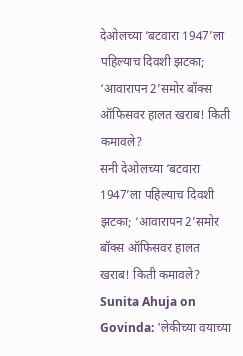देओलच्या ‘बटवारा 1947’ला पहिल्याच दिवशी झटका; ‘आवारापन 2’समोर बॉक्स ऑफिसवर हालत खराब! किती कमावले?
सनी देओलच्या ‘बटवारा 1947’ला पहिल्याच दिवशी झटका; ‘आवारापन 2’समोर बॉक्स ऑफिसवर हालत खराब! किती कमावले?
Sunita Ahuja on Govinda: 'लेकीच्या वयाच्या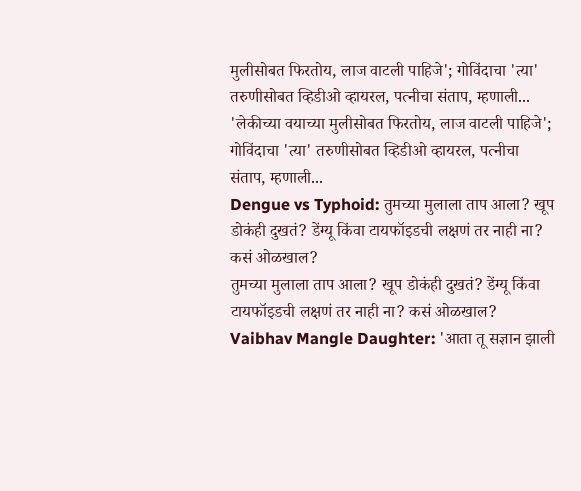मुलीसोबत फिरतोय, लाज वाटली पाहिजे'; गोविंदाचा 'त्या' तरुणीसोबत व्हिडीओ व्हायरल, पत्नीचा संताप, म्हणाली...
'लेकीच्या वयाच्या मुलीसोबत फिरतोय, लाज वाटली पाहिजे'; गोविंदाचा 'त्या' तरुणीसोबत व्हिडीओ व्हायरल, पत्नीचा संताप, म्हणाली...
Dengue vs Typhoid: तुमच्या मुलाला ताप आला? खूप डोकंही दुखतं? डेंग्यू किंवा टायफॉइडची लक्षणं तर नाही ना? कसं ओळखाल?
तुमच्या मुलाला ताप आला? खूप डोकंही दुखतं? डेंग्यू किंवा टायफॉइडची लक्षणं तर नाही ना? कसं ओळखाल?
Vaibhav Mangle Daughter: 'आता तू सज्ञान झाली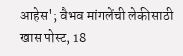आहेस'; वैभव मांगलेंची लेकीसाठी खास पोस्ट, 18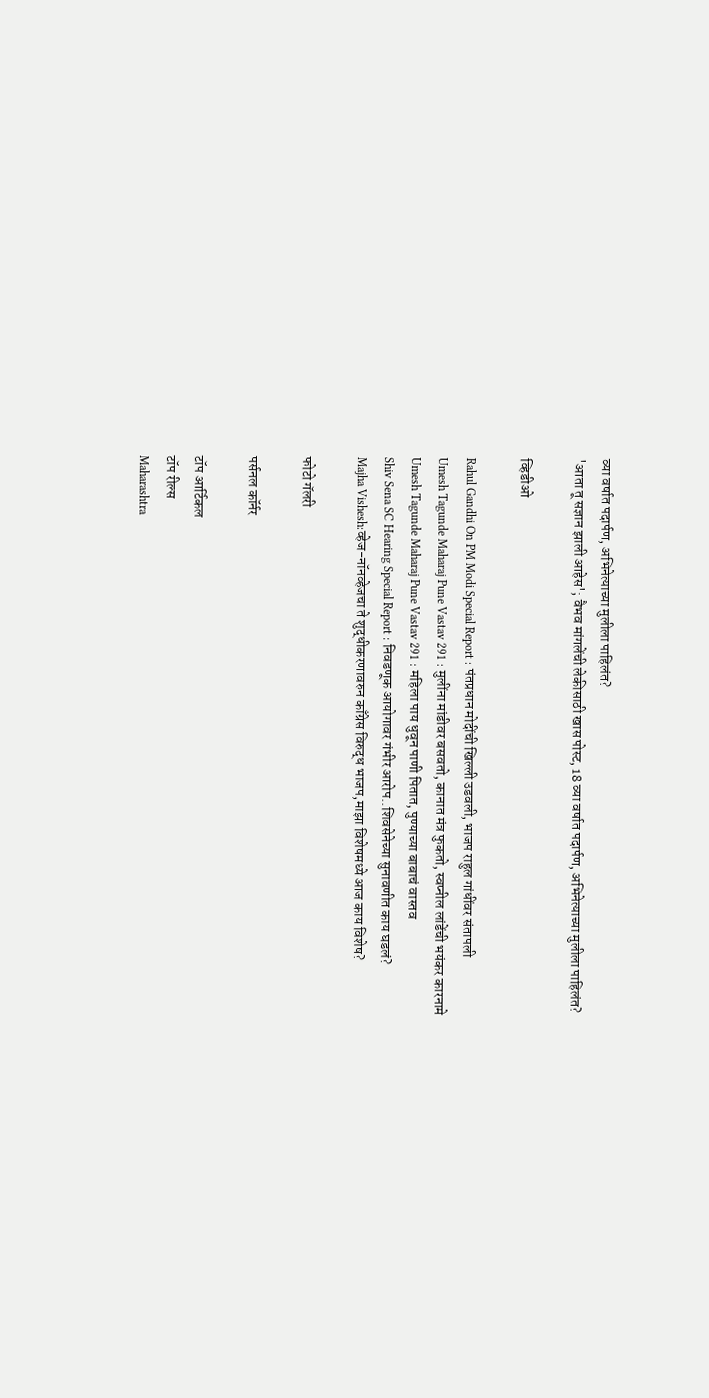व्या वर्षात पदार्पण, अभिनेत्याच्या मुलीला पाहिलंत?
'आता तू सज्ञान झाली आहेस'; वैभव मांगलेंची लेकीसाठी खास पोस्ट, 18 व्या वर्षात पदार्पण, अभिनेत्याच्या मुलीला पाहिलंत?

व्हिडीओ

Rahul Gandhi On PM Modi Special Report : पंतप्रधान मोदींची खिल्ली उडवली, भाजप राहुल गांधींवर संतापली
Umesh Tagunde Maharaj Pune Vastav 291 : मुलींना मांडीवर बसवतो, कानात मंत्र फुकतो, स्वप्नील लांडेंची भयंकर कारनामे
Umesh Tagunde Maharaj Pune Vastav 291 : महिला पाय धुवून पाणी पितात, पुण्याच्या बाबाचं वास्तव
Shiv Sena SC Hearing Special Report : निवडणूक आयोगावर गंभीर आरोप..शिवसेनेच्या सुनावणीत काय घडलं?
Majha Vishesh:व्हेज-नॉनव्हेजचा ते शुद्धीकरणावरुन काँग्रेस विरुद्ध भाजप,माझा विशेषमध्ये आज काय विशेष?

फोटो गॅलरी

पर्सनल कॉर्नर

टॉप आर्टिकल
टॉप रील्स
Maharashtra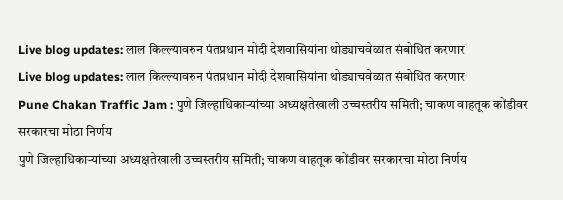Live blog updates: लाल किल्ल्यावरुन पंतप्रधान मोदी देशवासियांना थोड्याचवेळात संबोधित करणार
Live blog updates: लाल किल्ल्यावरुन पंतप्रधान मोदी देशवासियांना थोड्याचवेळात संबोधित करणार
Pune Chakan Traffic Jam : पुणे जिल्हाधिकाऱ्यांच्या अध्यक्षतेखाली उच्चस्तरीय समिती; चाकण वाहतूक कोंडीवर सरकारचा मोठा निर्णय
पुणे जिल्हाधिकाऱ्यांच्या अध्यक्षतेखाली उच्चस्तरीय समिती; चाकण वाहतूक कोंडीवर सरकारचा मोठा निर्णय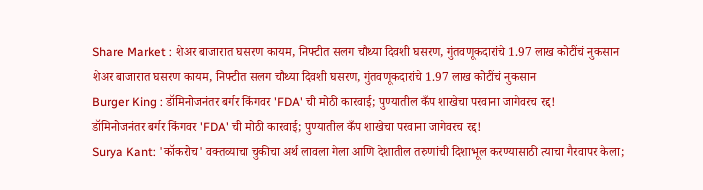Share Market : शेअर बाजारात घसरण कायम, निफ्टीत सलग चौथ्या दिवशी घसरण, गुंतवणूकदारांचे 1.97 लाख कोटींचं नुकसान
शेअर बाजारात घसरण कायम, निफ्टीत सलग चौथ्या दिवशी घसरण, गुंतवणूकदारांचे 1.97 लाख कोटींचं नुकसान
Burger King : डॉमिनोजनंतर बर्गर किंगवर 'FDA' ची मोठी कारवाई; पुण्यातील कँप शाखेचा परवाना जागेवरच रद्द!
डॉमिनोजनंतर बर्गर किंगवर 'FDA' ची मोठी कारवाई; पुण्यातील कँप शाखेचा परवाना जागेवरच रद्द!
Surya Kant: 'कॉकरोच' वक्तव्याचा चुकीचा अर्थ लावला गेला आणि देशातील तरुणांची दिशाभूल करण्यासाठी त्याचा गैरवापर केला;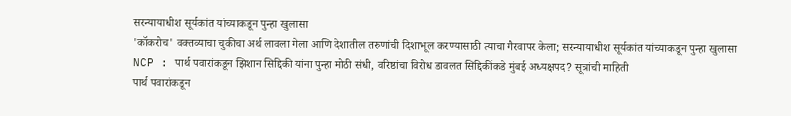सरन्यायाधीश सूर्यकांत यांच्याकडून पुन्हा खुलासा
'कॉकरोच' वक्तव्याचा चुकीचा अर्थ लावला गेला आणि देशातील तरुणांची दिशाभूल करण्यासाठी त्याचा गैरवापर केला; सरन्यायाधीश सूर्यकांत यांच्याकडून पुन्हा खुलासा
NCP : पार्थ पवारांकडून झिशान सिद्दिकी यांना पुन्हा मोठी संधी, वरिष्ठांचा विरोध डावलत सिद्दिकींकडे मुंबई अध्यक्षपद? सूत्रांची माहिती
पार्थ पवारांकडून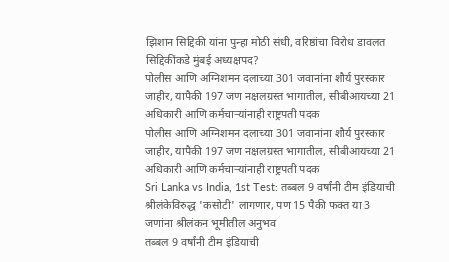झिशान सिद्दिकी यांना पुन्हा मोठी संधी, वरिष्ठांचा विरोध डावलत सिद्दिकींकडे मुंबई अध्यक्षपद?
पोलीस आणि अग्निशमन दलाच्या 301 जवानांना शौर्य पुरस्कार जाहीर, यापैकी 197 जण नक्षलग्रस्त भागातील, सीबीआयच्या 21 अधिकारी आणि कर्मचाऱ्यांनाही राष्ट्रपती पदक
पोलीस आणि अग्निशमन दलाच्या 301 जवानांना शौर्य पुरस्कार जाहीर, यापैकी 197 जण नक्षलग्रस्त भागातील, सीबीआयच्या 21 अधिकारी आणि कर्मचाऱ्यांनाही राष्ट्रपती पदक
Sri Lanka vs India, 1st Test: तब्बल 9 वर्षांनी टीम इंडियाची श्रीलंकेविरुद्ध 'कसोटी' लागणार, पण 15 पैकी फक्त या 3 जणांना श्रीलंकन भूमीतील अनुभव
तब्बल 9 वर्षांनी टीम इंडियाची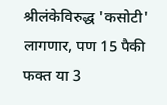श्रीलंकेविरुद्ध 'कसोटी' लागणार, पण 15 पैकी फक्त या 3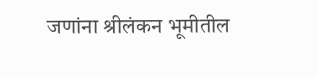जणांना श्रीलंकन भूमीतील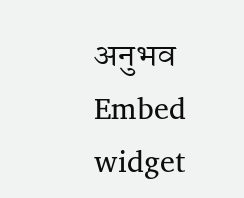अनुभव
Embed widget